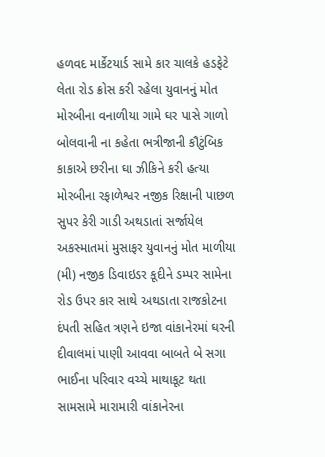હળવદ માર્કેટયાર્ડ સામે કાર ચાલકે હડફેટે લેતા રોડ ક્રોસ કરી રહેલા યુવાનનું મોત મોરબીના વનાળીયા ગામે ઘર પાસે ગાળો બોલવાની ના કહેતા ભત્રીજાની કૌટુંબિક કાકાએ છરીના ઘા ઝીકિને કરી હત્યા મોરબીના રફાળેશ્વર નજીક રિક્ષાની પાછળ સુપર કેરી ગાડી અથડાતાં સર્જાયેલ અકસ્માતમાં મુસાફર યુવાનનું મોત માળીયા (મી) નજીક ડિવાઇડર કૂદીને ડમ્પર સામેના રોડ ઉપર કાર સાથે અથડાતા રાજકોટના દંપતી સહિત ત્રણને ઇજા વાંકાનેરમાં ઘરની દીવાલમાં પાણી આવવા બાબતે બે સગા ભાઈના પરિવાર વચ્ચે માથાકૂટ થતા સામસામે મારામારી વાંકાનેરના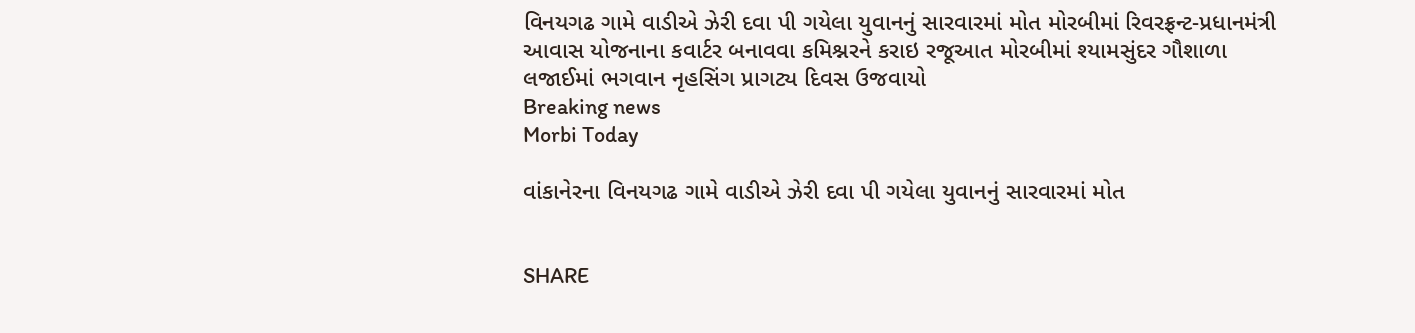વિનયગઢ ગામે વાડીએ ઝેરી દવા પી ગયેલા યુવાનનું સારવારમાં મોત મોરબીમાં રિવરફ્રન્ટ-પ્રધાનમંત્રી આવાસ યોજનાના કવાર્ટર બનાવવા કમિશ્નરને કરાઇ રજૂઆત મોરબીમાં શ્યામસુંદર ગૌશાળા લજાઈમાં ભગવાન નૃહસિંગ પ્રાગટ્ય દિવસ ઉજવાયો
Breaking news
Morbi Today

વાંકાનેરના વિનયગઢ ગામે વાડીએ ઝેરી દવા પી ગયેલા યુવાનનું સારવારમાં મોત


SHARE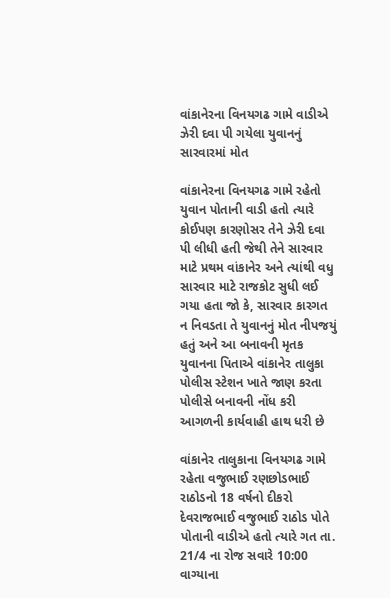વાંકાનેરના વિનયગઢ ગામે વાડીએ ઝેરી દવા પી ગયેલા યુવાનનું સારવારમાં મોત

વાંકાનેરના વિનયગઢ ગામે રહેતો યુવાન પોતાની વાડી હતો ત્યારે કોઈપણ કારણોસર તેને ઝેરી દવા પી લીધી હતી જેથી તેને સારવાર માટે પ્રથમ વાંકાનેર અને ત્યાંથી વધુ સારવાર માટે રાજકોટ સુધી લઈ ગયા હતા જો કે, સારવાર કારગત ન નિવડતા તે યુવાનનું મોત નીપજયું હતું અને આ બનાવની મૃતક યુવાનના પિતાએ વાંકાનેર તાલુકા પોલીસ સ્ટેશન ખાતે જાણ કરતા પોલીસે બનાવની નોંધ કરી આગળની કાર્યવાહી હાથ ધરી છે

વાંકાનેર તાલુકાના વિનયગઢ ગામે રહેતા વજુભાઈ રણછોડભાઈ રાઠોડનો 18 વર્ષનો દીકરો દેવરાજભાઈ વજુભાઈ રાઠોડ પોતે પોતાની વાડીએ હતો ત્યારે ગત તા. 21/4 ના રોજ સવારે 10:00 વાગ્યાના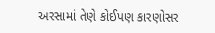અરસામાં તેણે કોઈપણ કારણોસર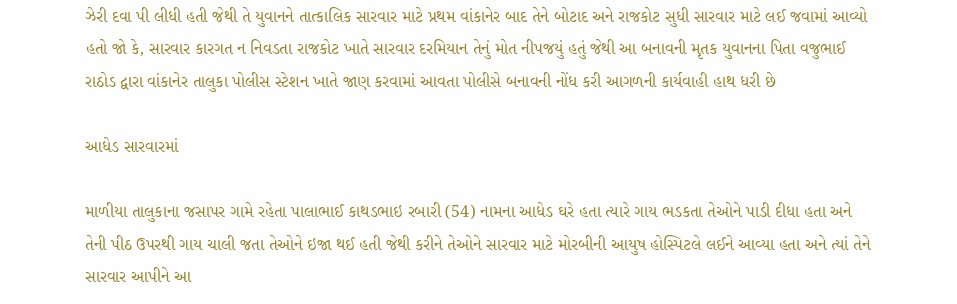ઝેરી દવા પી લીધી હતી જેથી તે યુવાનને તાત્કાલિક સારવાર માટે પ્રથમ વાંકાનેર બાદ તેને બોટાદ અને રાજકોટ સુધી સારવાર માટે લઈ જવામાં આવ્યો હતો જો કે, સારવાર કારગત ન નિવડતા રાજકોટ ખાતે સારવાર દરમિયાન તેનું મોત નીપજયું હતું જેથી આ બનાવની મૃતક યુવાનના પિતા વજુભાઈ રાઠોડ દ્વારા વાંકાનેર તાલુકા પોલીસ સ્ટેશન ખાતે જાણ કરવામાં આવતા પોલીસે બનાવની નોંધ કરી આગળની કાર્યવાહી હાથ ધરી છે

આધેડ સારવારમાં

માળીયા તાલુકાના જસાપર ગામે રહેતા પાલાભાઈ કાથડભાઇ રબારી (54) નામના આધેડ ઘરે હતા ત્યારે ગાય ભડકતા તેઓને પાડી દીધા હતા અને તેની પીઠ ઉપરથી ગાય ચાલી જતા તેઓને ઇજા થઈ હતી જેથી કરીને તેઓને સારવાર માટે મોરબીની આયુષ હોસ્પિટલે લઈને આવ્યા હતા અને ત્યાં તેને સારવાર આપીને આ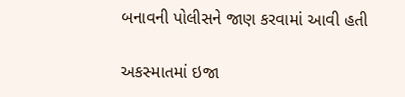બનાવની પોલીસને જાણ કરવામાં આવી હતી

અકસ્માતમાં ઇજા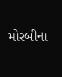મોરબીના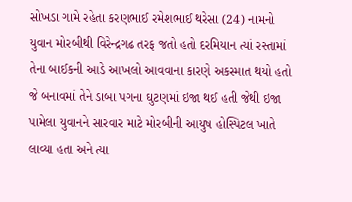સોખડા ગામે રહેતા કરણભાઈ રમેશભાઈ થરેસા (24) નામનો યુવાન મોરબીથી વિરેન્દ્રગઢ તરફ જતો હતો દરમિયાન ત્યાં રસ્તામાં તેના બાઈકની આડે આખલો આવવાના કારણે અકસ્માત થયો હતો જે બનાવમાં તેને ડાબા પગના ઘુટણમાં ઇજા થઈ હતી જેથી ઇજા પામેલા યુવાનને સારવાર માટે મોરબીની આયુષ હોસ્પિટલ ખાતે લાવ્યા હતા અને ત્યા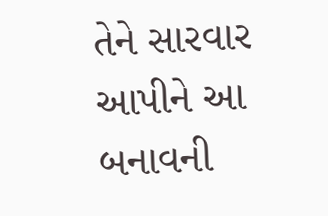તેને સારવાર આપીને આ બનાવની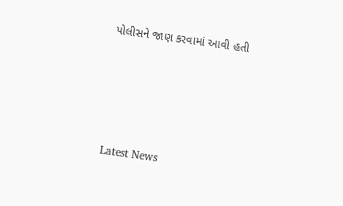પોલીસને જાણ કરવામાં આવી હતી






Latest News